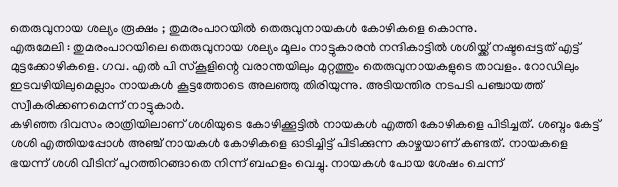തെരുവുനായ ശല്യം രൂക്ഷം ; തുമരംപാറയിൽ തെരുവുനായകൾ കോഴികളെ കൊന്നു.
എരുമേലി : തുമരംപാറയിലെ തെരുവുനായ ശല്യം മൂലം നാട്ടുകാരൻ നന്ദികാട്ടിൽ ശശിയ്ക്ക് നഷ്ടപ്പെട്ടത് എട്ട് മുട്ടക്കോഴികളെ. ഗവ. എൽ പി സ്കൂളിന്റെ വരാന്തയിലും മുറ്റത്തും തെരുവുനായകളുടെ താവളം. റോഡിലും ഇടവഴിയിലുമെല്ലാം നായകൾ കൂട്ടത്തോടെ അലഞ്ഞു തിരിയുന്നു. അടിയന്തിര നടപടി പഞ്ചായത്ത് സ്വീകരിക്കണമെന്ന് നാട്ടുകാർ.
കഴിഞ്ഞ ദിവസം രാത്രിയിലാണ് ശശിയുടെ കോഴിക്കൂട്ടിൽ നായകൾ എത്തി കോഴികളെ പിടിച്ചത്. ശബ്ദം കേട്ട് ശശി എത്തിയപ്പോൾ അഞ്ച് നായകൾ കോഴികളെ ഓടിച്ചിട്ട് പിടിക്കുന്ന കാഴ്ചയാണ് കണ്ടത്. നായകളെ ഭയന്ന് ശശി വീടിന് പുറത്തിറങ്ങാതെ നിന്ന് ബഹളം വെച്ചു. നായകൾ പോയ ശേഷം ചെന്ന്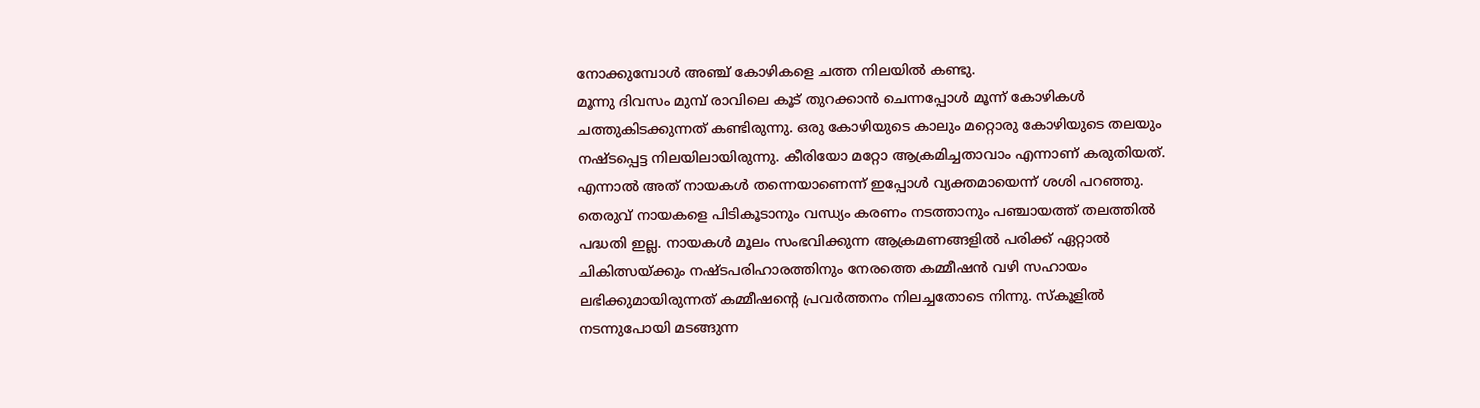നോക്കുമ്പോൾ അഞ്ച് കോഴികളെ ചത്ത നിലയിൽ കണ്ടു.
മൂന്നു ദിവസം മുമ്പ് രാവിലെ കൂട് തുറക്കാൻ ചെന്നപ്പോൾ മൂന്ന് കോഴികൾ ചത്തുകിടക്കുന്നത് കണ്ടിരുന്നു. ഒരു കോഴിയുടെ കാലും മറ്റൊരു കോഴിയുടെ തലയും നഷ്ടപ്പെട്ട നിലയിലായിരുന്നു. കീരിയോ മറ്റോ ആക്രമിച്ചതാവാം എന്നാണ് കരുതിയത്. എന്നാൽ അത് നായകൾ തന്നെയാണെന്ന് ഇപ്പോൾ വ്യക്തമായെന്ന് ശശി പറഞ്ഞു.
തെരുവ് നായകളെ പിടികൂടാനും വന്ധ്യം കരണം നടത്താനും പഞ്ചായത്ത് തലത്തിൽ പദ്ധതി ഇല്ല. നായകൾ മൂലം സംഭവിക്കുന്ന ആക്രമണങ്ങളിൽ പരിക്ക് ഏറ്റാൽ ചികിത്സയ്ക്കും നഷ്ടപരിഹാരത്തിനും നേരത്തെ കമ്മീഷൻ വഴി സഹായം ലഭിക്കുമായിരുന്നത് കമ്മീഷന്റെ പ്രവർത്തനം നിലച്ചതോടെ നിന്നു. സ്കൂളിൽ നടന്നുപോയി മടങ്ങുന്ന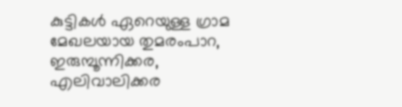കുട്ടികൾ ഏറെയുള്ള ഗ്രാമ മേഖലയായ തുമരംപാറ, ഇരുമ്പൂന്നിക്കര, എലിവാലിക്കര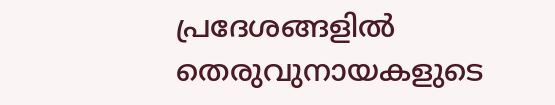പ്രദേശങ്ങളിൽ തെരുവുനായകളുടെ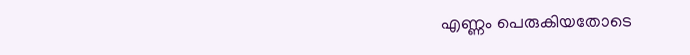എണ്ണം പെരുകിയതോടെ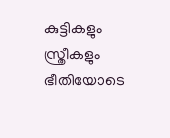കുട്ടികളും സ്ത്രീകളും ഭീതിയോടെ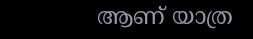ആണ് യാത്ര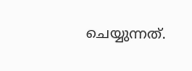ചെയ്യുന്നത്.